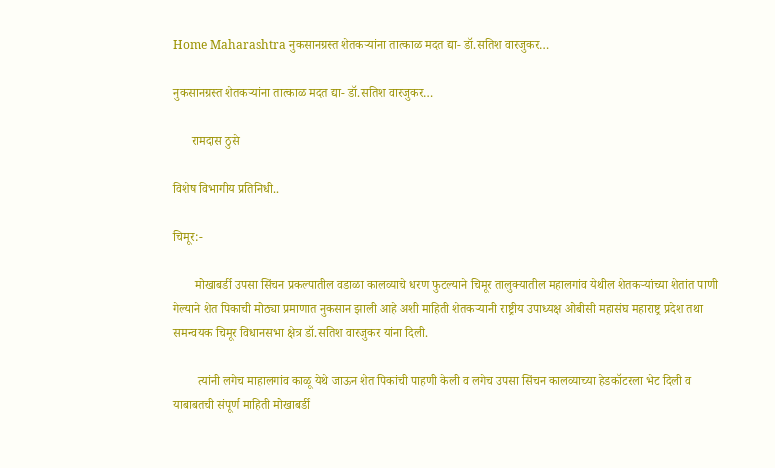Home Maharashtra नुकसानग्रस्त शेतकऱ्यांना तात्काळ मदत द्या- डॉ.सतिश वारजुकर…

नुकसानग्रस्त शेतकऱ्यांना तात्काळ मदत द्या- डॉ.सतिश वारजुकर…

      रामदास ठुसे

विशेष विभागीय प्रतिनिधी..

चिमूर:-

       मोखाबर्डी उपसा सिंचन प्रकल्पातील वडाळा कालव्याचे धरण फुटल्याने चिमूर तालुक्यातील महालगांव येथील शेतकऱ्यांच्या शेतांत पाणी गेल्याने शेत पिकाची मोठ्या प्रमाणात नुकसान झाली आहे अशी माहिती शेतकऱ्यानी राष्ट्रीय उपाध्यक्ष ओबीसी महासंघ महाराष्ट्र प्रदेश तथा समन्वयक चिमूर विधानसभा क्षेत्र डॉ.सतिश वारजुकर यांना दिली.

        त्यांनी लगेच माहालगांव काळू येथे जाऊन शेत पिकांची पाहणी केली व लगेच उपसा सिंचन कालव्याच्या हेडकॉटरला भेट दिली व याबाबतची संपूर्ण माहिती मोखाबर्डी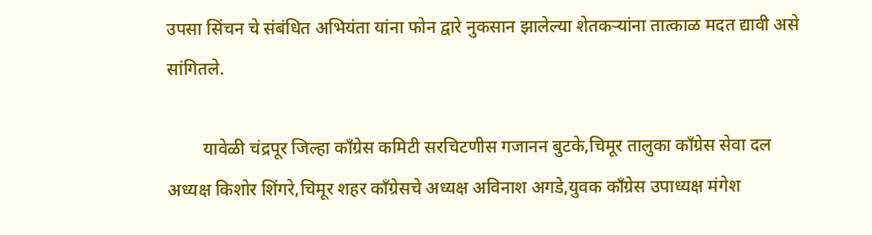उपसा सिंचन चे संबंधित अभियंता यांना फोन द्वारे नुकसान झालेल्या शेतकऱ्यांना तात्काळ मदत द्यावी असे सांगितले.

        यावेळी चंद्रपूर जिल्हा काँग्रेस कमिटी सरचिटणीस गजानन बुटके,चिमूर तालुका काँग्रेस सेवा दल अध्यक्ष किशोर शिंगरे,चिमूर शहर काँग्रेसचे अध्यक्ष अविनाश अगडे,युवक काँग्रेस उपाध्यक्ष मंगेश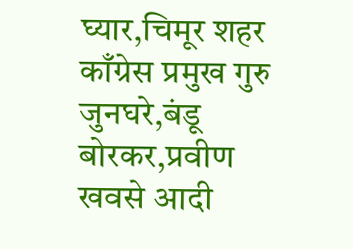घ्यार,चिमूर शहर काँग्रेस प्रमुख गुरु जुनघरे,बंडू बोरकर,प्रवीण खवसे आदी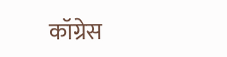कॉग्रेस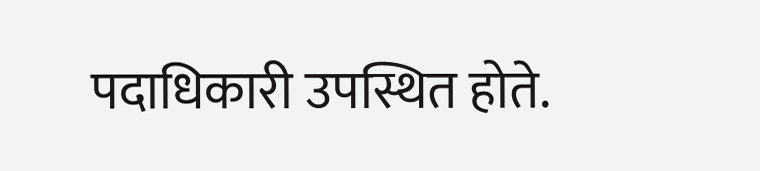पदाधिकारी उपस्थित होते.